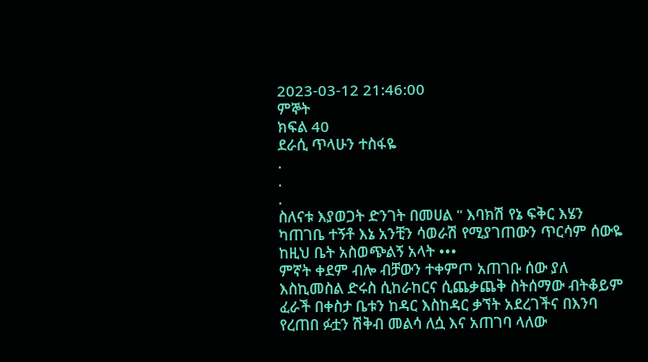2023-03-12 21:46:00
ምኞት
ክፍል 40
ደራሲ ጥላሁን ተስፋዬ
.
.
.
ስለናቱ እያወጋት ድንገት በመሀል " እባክሽ የኔ ፍቅር እሄን
ካጠገቤ ተኝቶ እኔ አንቺን ሳወራሽ የሚያገጠውን ጥርሳም ሰውዬ
ከዚህ ቤት አስወጭልኝ አላት •••
ምኛት ቀደም ብሎ ብቻውን ተቀምጦ አጠገቡ ሰው ያለ
እስኪመስል ድሩስ ሲከራከርና ሲጨቃጨቅ ስትሰማው ብትቆይም
ፈራች በቀስታ ቤቱን ከዳር እስከዳር ቃኘት አደረገችና በእንባ
የረጠበ ፉቷን ሽቅብ መልሳ ለሷ እና አጠገባ ላለው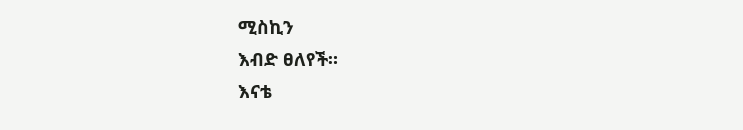ሚስኪን
እብድ ፀለየች።
እናቴ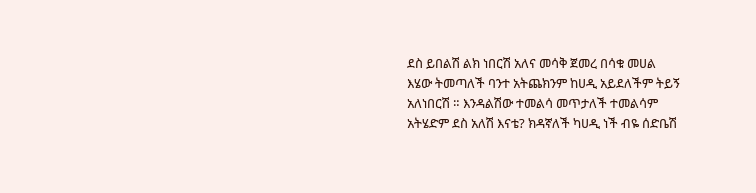ደስ ይበልሽ ልክ ነበርሽ አለና መሳቅ ጀመረ በሳቁ መሀል
እሄው ትመጣለች ባንተ አትጨክንም ከሀዲ አይደለችም ትይኝ
አለነበርሽ ። እንዳልሽው ተመልሳ መጥታለች ተመልሳም
አትሄድም ደስ አለሽ እናቴ? ክዳኛለች ካሀዲ ነች ብዬ ሰድቤሽ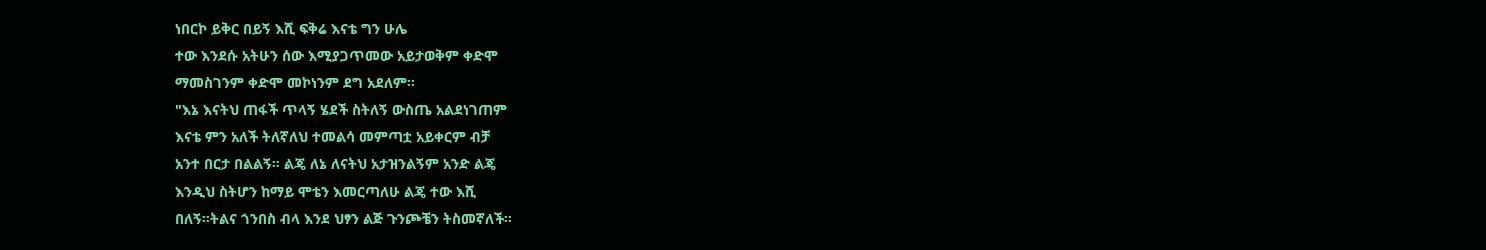ነበርኮ ይቅር በይኝ እሺ ፍቅሬ እናቴ ግን ሁሌ
ተው እንደሱ አትሁን ሰው እሚያጋጥመው አይታወቅም ቀድሞ
ማመስገንም ቀድሞ መኮነንም ደግ አደለም።
"እኔ እናትህ ጠፋች ጥላኝ ሄደች ስትለኝ ውስጤ አልደነገጠም
እናቴ ምን አለች ትለኛለህ ተመልሳ መምጣቷ አይቀርም ብቻ
አንተ በርታ በልልኝ። ልጄ ለኔ ለናትህ አታዝንልኝም አንድ ልጄ
እንዲህ ስትሆን ከማይ ሞቴን እመርጣለሁ ልጄ ተው እሺ
በለኝ።ትልና ጎንበስ ብላ እንደ ህፃን ልጅ ጉንጮቼን ትስመኛለች።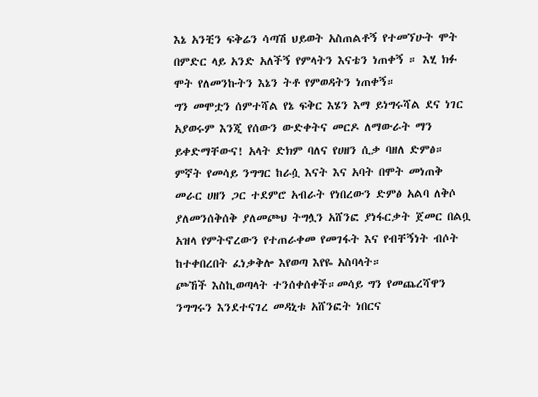እኔ አንቺን ፍቅሬን ሳጣሽ ህይወት አስጠልቶኝ የተመኘሁት ሞት
በምድር ላይ አንድ አለችኝ የምላትን እናቴን ነጠቀኝ ። እሂ ክፉ
ሞት የለመንኩትን እኔን ትቶ የምወዳትን ነጠቀኝ።
ግን መሞቷን ሰምተሻል የኔ ፍቅር እሄን እማ ይነግሩሻል ደና ነገር
አያወሩም እንጂ የሰውን ውድቀትና መርዶ ለማውራት ማን
ይቀድማቸውና! አላት ድክም ባለና የሀዘን ሲቃ ባዘለ ድምፅ።
ምኛት የመሳይ ንግግር ከራሷ እናት እና አባት በሞት መነጠቅ
መራር ሀዘን ጋር ተደምሮ አብራት የነበረውን ድምፅ አልባ ለቅሶ
ያለመንሰቅሰቅ ያለመጮህ ትግሏን አሸንፎ ያነፋርቃት ጀመር በልቧ
አዝላ የምትኖረውን የተጠራቀመ የመገፋት እና የብቸኝነት ብሶት
ከተቀበረበት ፈነቃቅሎ እየወጣ እየዬ አስባላት።
ጮኸች እስኪወጣላት ተንሰቀሰቀች።መሳይ ግን የመጨረሻዋን
ንግግሩን እንደተናገረ መዳኒቱ አሸንፎት ነበርና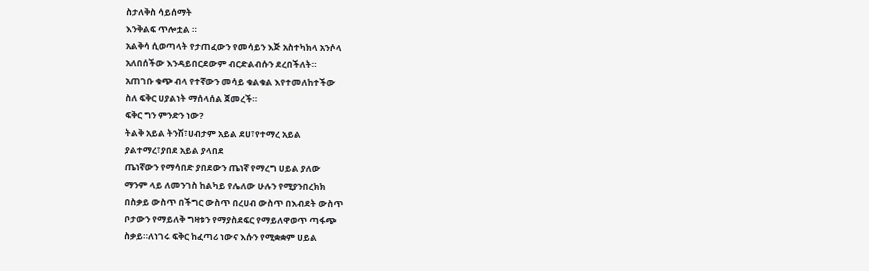ስታለቅስ ሳይሰማት
እንቅልፍ ጥሎቷል ።
አልቅሳ ሲወጣላት የታጠፈውን የመሳይን እጅ አስተካክላ አንሶላ
አለበሰችው እንዳይበርደውም ብርድልብሱን ደረበችለት።
አጠገቡ ቁጭ ብላ የተኛውን መሳይ ቁልቁል እየተመለከተችው
ስለ ፍቅር ሀያልነት ማሰላሰል ጀመረች።
ፍቅር ግን ምንድን ነው?
ትልቅ አይል ትንሽ፣ሀብታም አይል ደሀ፣የተማረ አይል
ያልተማረ፣ያበደ አይል ያላበደ
ጤነኛውን የማሳበድ ያበደውን ጤነኛ የማረግ ሀይል ያለው
ማንም ላይ ለመንገስ ከልካይ የሌለው ሁሉን የሚያንበረክክ
በስቃይ ውስጥ በችግር ውስጥ በረሀብ ውስጥ በእብደት ውስጥ
ቦታውን የማይለቅ ግዛቱን የማያስደፍር የማይለዋወጥ ጣፋጭ
ስቃይ።ለነገሩ ፍቅር ከፈጣሪ ነውና እሱን የሚቋቋም ሀይል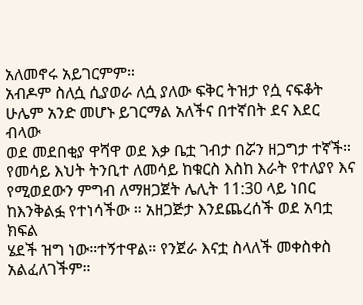አለመኖሩ አይገርምም።
አብዶም ስለሷ ሲያወራ ለሷ ያለው ፍቅር ትዝታ የሷ ናፍቆት
ሁሌም አንድ መሆኑ ይገርማል አለችና በተኛበት ደና እደር ብላው
ወደ መደበቂያ ዋሻዋ ወደ እቃ ቤቷ ገብታ በሯን ዘጋግታ ተኛች።
የመሳይ እህት ትንቢተ ለመሳይ ከቁርስ እስከ እራት የተለያየ እና
የሚወደውን ምግብ ለማዘጋጀት ሌሊት 11:30 ላይ ነበር
ከእንቅልፏ የተነሳችው ። አዘጋጅታ እንደጨረሰች ወደ አባቷ ክፍል
ሄደች ዝግ ነው።ተኝተዋል። የንጀራ እናቷ ስላለች መቀስቀስ
አልፈለገችም።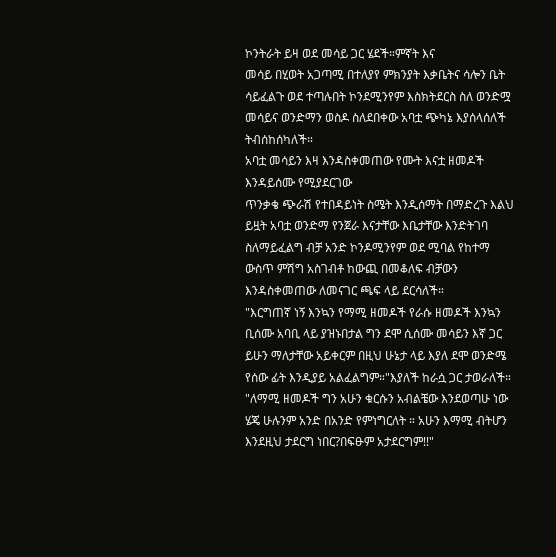ኮንትራት ይዛ ወደ መሳይ ጋር ሄደች።ምኛት እና
መሳይ በሂወት አጋጣሚ በተለያየ ምክንያት እቃቤትና ሳሎን ቤት
ሳይፈልጉ ወደ ተጣሉበት ኮንደሚንየም እስክትደርስ ስለ ወንድሟ
መሳይና ወንድማን ወስዶ ስለደበቀው አባቷ ጭካኔ እያሰላሰለች
ትብሰከሰካለች።
አባቷ መሳይን እዛ እንዳስቀመጠው የሙት እናቷ ዘመዶች
እንዳይሰሙ የሚያደርገው
ጥንቃቄ ጭራሽ የተበዳይነት ስሜት እንዲሰማት በማድረጉ እልህ
ይዟት አባቷ ወንድማ የንጀራ እናታቸው እቤታቸው እንድትገባ
ስለማይፈልግ ብቻ አንድ ኮንዶሚንየም ወደ ሚባል የከተማ
ውስጥ ምሽግ አስገብቶ ከውጪ በመቆለፍ ብቻውን
እንዳስቀመጠው ለመናገር ጫፍ ላይ ደርሳለች።
"እርግጠኛ ነኝ እንኳን የማሚ ዘመዶች የራሱ ዘመዶች እንኳን
ቢሰሙ አባቢ ላይ ያዝኑበታል ግን ደሞ ሲሰሙ መሳይን እኛ ጋር
ይሁን ማለታቸው አይቀርም በዚህ ሁኔታ ላይ እያለ ደሞ ወንድሜ
የሰው ፊት እንዲያይ አልፈልግም።"እያለች ከራሷ ጋር ታወራለች።
"ለማሚ ዘመዶች ግን አሁን ቁርሱን አብልቼው እንደወጣሁ ነው
ሄጄ ሁሉንም አንድ በአንድ የምነግርለት ። አሁን እማሚ ብትሆን
እንደዚህ ታደርግ ነበር?በፍፁም አታደርግም!!"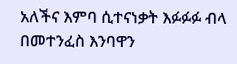አለችና እምባ ሲተናነቃት እፉፉፉ ብላ በመተንፈስ እንባዋን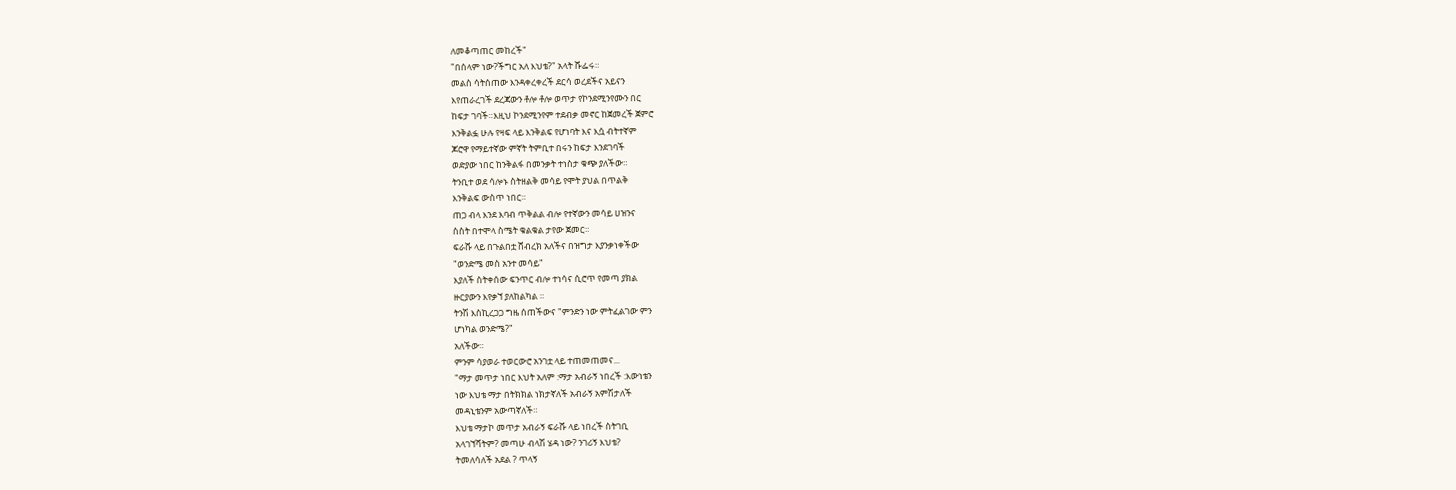ለመቆጣጠር መከረች"
"በሰላም ነው?ችግር አለ እህቴ?" አላት ሹፌሩ።
መልስ ሳትሰጠው እንዳቀረቀረች ደርሳ ወረደችና አይናን
እየጠራረገች ደረጃውን ቶሎ ቶሎ ወጥታ የኮንደሚንየሙን በር
ከፍታ ገባች።እዚህ ኮንደሚንየም ተደብቃ መኖር ከጀመረች ጀምሮ
እንቅልፏ ሁሉ የዛፍ ላይ እንቅልፍ የሆነባት እና እሷ ብትተኛም
ጆሮዋ የማይተኛው ምኛት ትምቢተ በሩን ከፍታ እንደገባች
ወድያው ነበር ከንቅልፋ በመንቃት ተነስታ ቁጭ ያለችው።
ትንቢተ ወደ ሳሎኑ ስትዘልቅ መሳይ የሞት ያህል በጥልቅ
እንቅልፍ ውስጥ ነበር።
ጠጋ ብላ እንደ እባብ ጥቅልል ብሎ የተኛውን መሳይ ሀዝንና
ስስት በተሞላ ስሜት ቁልቁል ታየው ጀመር።
ፍራሹ ላይ በጉልበቷ ሸብረክ አለችና በዝግታ እያንቃነቀችው
"ወንድሜ መስ አንተ መሳይ"
እያለች ስትቀሰው ፍንጥር ብሎ ተነሳና ሲሮጥ የመጣ ያክል
ዙርያውን እየቃኘ ያለከልካል ።
ትንሽ እስኪረጋጋ ግዜ ሰጠችውና "ምንድን ነው ምትፈልገው ምን
ሆነካል ወንድሜ?"
አለችው።
ምንም ሳያወራ ተወርውሮ አንገቷ ላይ ተጠመጠመና...
"ማታ መጥታ ነበር እህት አለም :ማታ አብራኝ ነበረች :እውነቴን
ነው እህቴ ማታ በትክክል ነክታኛለች አብራኝ አምሽታለች
መዳኒቴንም አውጣኛለች።
እህቴ ማታኮ መጥታ አብራኝ ፍራሹ ላይ ነበረች ስትገቢ
አላገኘሻትም? መጣሁ ብላሽ ሄዳ ነው? ንገሪኝ እህቴ?
ትመለሳለች አደል ? ጥላኝ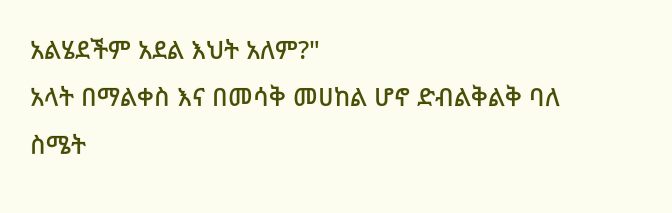አልሄደችም አደል እህት አለም?"
አላት በማልቀስ እና በመሳቅ መሀከል ሆኖ ድብልቅልቅ ባለ
ስሜት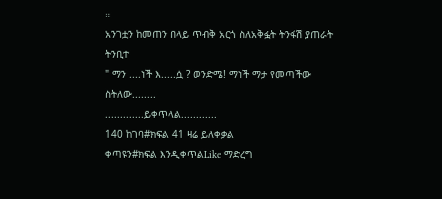።
አንገቷን ከመጠን በላይ ጥብቅ አርጎ ስለአቅፏት ትንፋሽ ያጠራት
ትንቢተ
" ማን ....ነች እ.....ሷ ? ወንድሜ! ማነች ማታ የመጣችው
ስትለው........
.............ይቀጥላል............
140 ከገባ#ክፍል 41 ዛሬ ይለቀቃል
ቀጣዩን#ክፍል እንዲቀጥልLike ማድረግ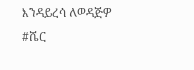እንዳይረሳ ለወዳጅዎ #ሼር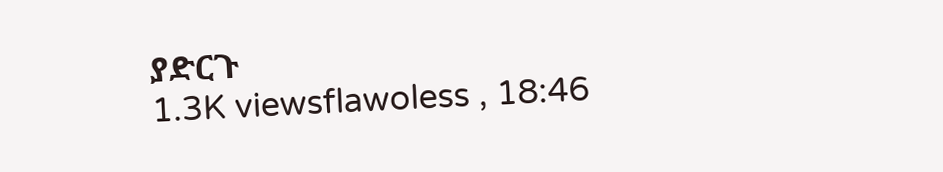ያድርጉ
1.3K viewsflawoless , 18:46